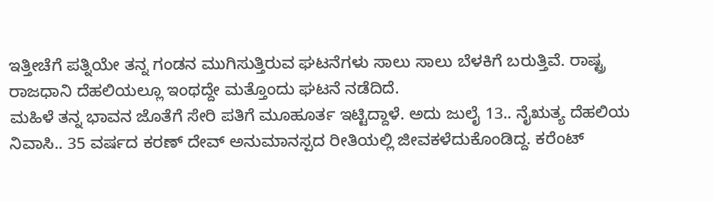ಇತ್ತೀಚೆಗೆ ಪತ್ನಿಯೇ ತನ್ನ ಗಂಡನ ಮುಗಿಸುತ್ತಿರುವ ಘಟನೆಗಳು ಸಾಲು ಸಾಲು ಬೆಳಕಿಗೆ ಬರುತ್ತಿವೆ. ರಾಷ್ಟ್ರ ರಾಜಧಾನಿ ದೆಹಲಿಯಲ್ಲೂ ಇಂಥದ್ದೇ ಮತ್ತೊಂದು ಘಟನೆ ನಡೆದಿದೆ.
ಮಹಿಳೆ ತನ್ನ ಭಾವನ ಜೊತೆಗೆ ಸೇರಿ ಪತಿಗೆ ಮೂಹೂರ್ತ ಇಟ್ಟಿದ್ದಾಳೆ. ಅದು ಜುಲೈ 13.. ನೈಋತ್ಯ ದೆಹಲಿಯ ನಿವಾಸಿ.. 35 ವರ್ಷದ ಕರಣ್ ದೇವ್ ಅನುಮಾನಸ್ಪದ ರೀತಿಯಲ್ಲಿ ಜೀವಕಳೆದುಕೊಂಡಿದ್ದ. ಕರೆಂಟ್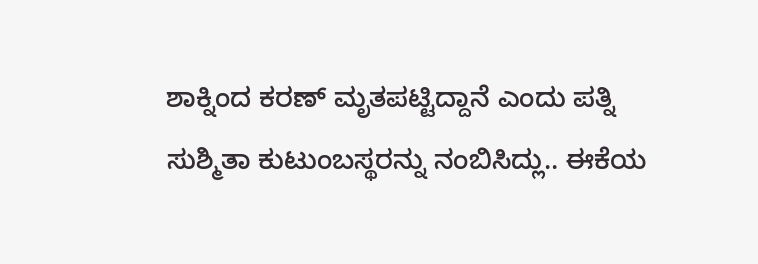ಶಾಕ್ನಿಂದ ಕರಣ್ ಮೃತಪಟ್ಟಿದ್ದಾನೆ ಎಂದು ಪತ್ನಿ ಸುಶ್ಮಿತಾ ಕುಟುಂಬಸ್ಥರನ್ನು ನಂಬಿಸಿದ್ಲು.. ಈಕೆಯ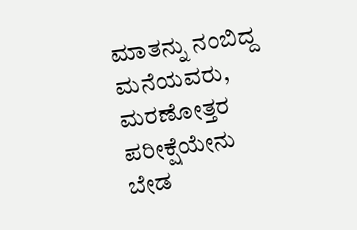ಮಾತನ್ನು ನಂಬಿದ್ದ ಮನೆಯವರು, ಮರಣೋತ್ತರ ಪರೀಕ್ಷೆಯೇನು ಬೇಡ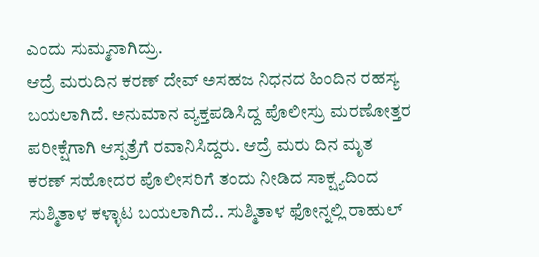ಎಂದು ಸುಮ್ಮನಾಗಿದ್ರು.
ಆದ್ರೆ ಮರುದಿನ ಕರಣ್ ದೇವ್ ಅಸಹಜ ನಿಧನದ ಹಿಂದಿನ ರಹಸ್ಯ ಬಯಲಾಗಿದೆ. ಅನುಮಾನ ವ್ಯಕ್ತಪಡಿಸಿದ್ದ ಪೊಲೀಸ್ರು ಮರಣೋತ್ತರ ಪರೀಕ್ಷೆಗಾಗಿ ಆಸ್ಪತ್ರೆಗೆ ರವಾನಿಸಿದ್ದರು. ಆದ್ರೆ ಮರು ದಿನ ಮೃತ ಕರಣ್ ಸಹೋದರ ಪೊಲೀಸರಿಗೆ ತಂದು ನೀಡಿದ ಸಾಕ್ಷ್ಯದಿಂದ ಸುಶ್ಮಿತಾಳ ಕಳ್ಳಾಟ ಬಯಲಾಗಿದೆ.. ಸುಶ್ಮಿತಾಳ ಫೋನ್ನಲ್ಲಿ ರಾಹುಲ್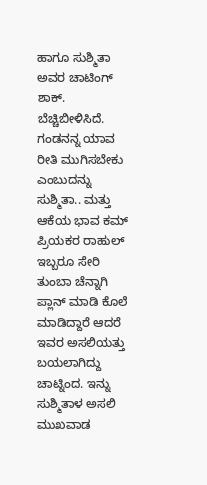ಹಾಗೂ ಸುಶ್ಮಿತಾ ಅವರ ಚಾಟಿಂಗ್ ಶಾಕ್. ಬೆಚ್ಚಿಬೀಳಿಸಿದೆ. ಗಂಡನನ್ನ ಯಾವ ರೀತಿ ಮುಗಿಸಬೇಕು ಎಂಬುದನ್ನು ಸುಶ್ಮಿತಾ.. ಮತ್ತು ಆಕೆಯ ಭಾವ ಕಮ್ ಪ್ರಿಯಕರ ರಾಹುಲ್ ಇಬ್ಬರೂ ಸೇರಿ ತುಂಬಾ ಚೆನ್ನಾಗಿ ಪ್ಲಾನ್ ಮಾಡಿ ಕೊಲೆ ಮಾಡಿದ್ದಾರೆ ಆದರೆ ಇವರ ಅಸಲಿಯತ್ತು ಬಯಲಾಗಿದ್ದು ಚಾಟ್ನಿಂದ. ಇನ್ನು ಸುಶ್ಮಿತಾಳ ಅಸಲಿ ಮುಖವಾಡ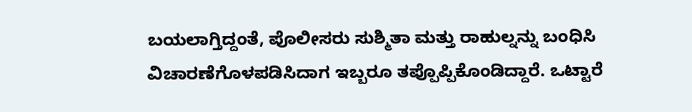ಬಯಲಾಗ್ತಿದ್ದಂತೆ, ಪೊಲೀಸರು ಸುಶ್ಮಿತಾ ಮತ್ತು ರಾಹುಲ್ನನ್ನು ಬಂಧಿಸಿ ವಿಚಾರಣೆಗೊಳಪಡಿಸಿದಾಗ ಇಬ್ಬರೂ ತಪ್ಪೊಪ್ಪಿಕೊಂಡಿದ್ದಾರೆ. ಒಟ್ಟಾರೆ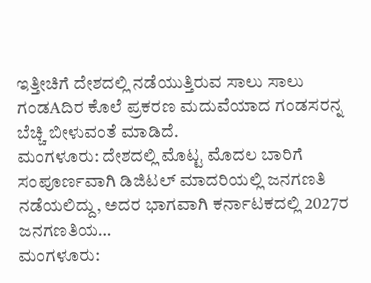ಇತ್ತೀಚಿಗೆ ದೇಶದಲ್ಲಿ ನಡೆಯುತ್ತಿರುವ ಸಾಲು ಸಾಲು ಗಂಡAದಿರ ಕೊಲೆ ಪ್ರಕರಣ ಮದುವೆಯಾದ ಗಂಡಸರನ್ನ ಬೆಚ್ಚಿ ಬೀಳುವಂತೆ ಮಾಡಿದೆ.
ಮಂಗಳೂರು: ದೇಶದಲ್ಲಿ ಮೊಟ್ಟ ಮೊದಲ ಬಾರಿಗೆ ಸಂಪೂರ್ಣವಾಗಿ ಡಿಜಿಟಲ್ ಮಾದರಿಯಲ್ಲಿ ಜನಗಣತಿ ನಡೆಯಲಿದ್ದು, ಅದರ ಭಾಗವಾಗಿ ಕರ್ನಾಟಕದಲ್ಲಿ 2027ರ ಜನಗಣತಿಯ…
ಮಂಗಳೂರು: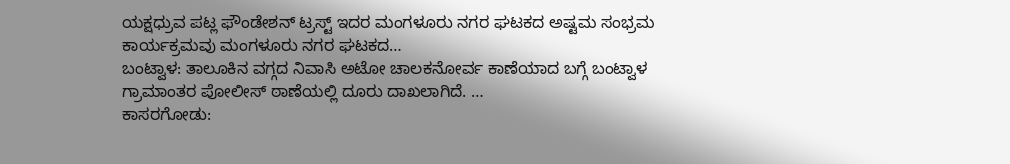ಯಕ್ಷಧ್ರುವ ಪಟ್ಲ ಫೌಂಡೇಶನ್ ಟ್ರಸ್ಟ್ ಇದರ ಮಂಗಳೂರು ನಗರ ಘಟಕದ ಅಷ್ಟಮ ಸಂಭ್ರಮ ಕಾರ್ಯಕ್ರಮವು ಮಂಗಳೂರು ನಗರ ಘಟಕದ…
ಬಂಟ್ವಾಳ: ತಾಲೂಕಿನ ವಗ್ಗದ ನಿವಾಸಿ ಅಟೋ ಚಾಲಕನೋರ್ವ ಕಾಣೆಯಾದ ಬಗ್ಗೆ ಬಂಟ್ವಾಳ ಗ್ರಾಮಾಂತರ ಪೋಲೀಸ್ ಠಾಣೆಯಲ್ಲಿ ದೂರು ದಾಖಲಾಗಿದೆ. …
ಕಾಸರಗೋಡು: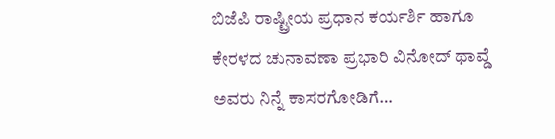ಬಿಜೆಪಿ ರಾಷ್ಟ್ರೀಯ ಪ್ರಧಾನ ಕರ್ಯರ್ಶಿ ಹಾಗೂ ಕೇರಳದ ಚುನಾವಣಾ ಪ್ರಭಾರಿ ವಿನೋದ್ ಥಾವ್ಡೆ ಅವರು ನಿನ್ನೆ ಕಾಸರಗೋಡಿಗೆ…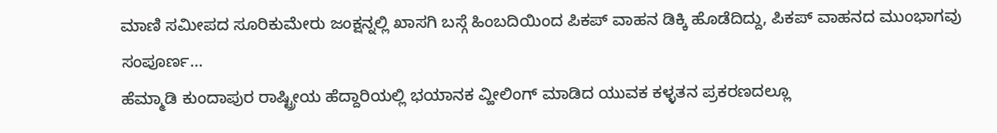ಮಾಣಿ ಸಮೀಪದ ಸೂರಿಕುಮೇರು ಜಂಕ್ಷನ್ನಲ್ಲಿ ಖಾಸಗಿ ಬಸ್ಗೆ ಹಿಂಬದಿಯಿಂದ ಪಿಕಪ್ ವಾಹನ ಡಿಕ್ಕಿ ಹೊಡೆದಿದ್ದು, ಪಿಕಪ್ ವಾಹನದ ಮುಂಭಾಗವು ಸಂಪೂರ್ಣ…
ಹೆಮ್ಮಾಡಿ ಕುಂದಾಪುರ ರಾಷ್ಟ್ರೀಯ ಹೆದ್ದಾರಿಯಲ್ಲಿ ಭಯಾನಕ ವ್ಹೀಲಿಂಗ್ ಮಾಡಿದ ಯುವಕ ಕಳ್ಳತನ ಪ್ರಕರಣದಲ್ಲೂ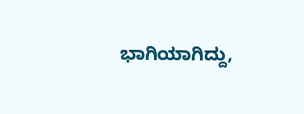ಭಾಗಿಯಾಗಿದ್ದು,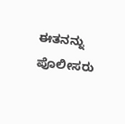ಈತನನ್ನು ಪೊಲೀಸರು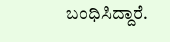ಬಂಧಿಸಿದ್ದಾರೆ.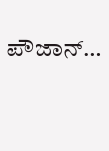ಪೌಜಾನ್…